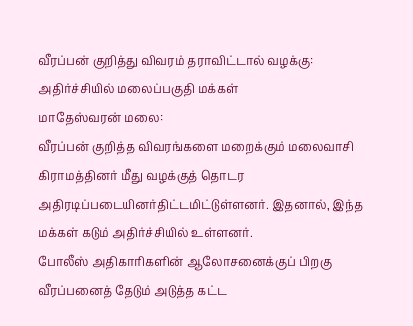வீரப்பன் குறித்து விவரம் தராவிட்டால் வழக்கு: அதிர்ச்சியில் மலைப்பகுதி மக்கள்
மாதேஸ்வரன் மலை:
வீரப்பன் குறித்த விவரங்களை மறைக்கும் மலைவாசி கிராமத்தினர் மீது வழக்குத் தொடர அதிரடிப்படையினர்திட்டமிட்டுள்ளனர். இதனால், இந்த மக்கள் கடும் அதிர்ச்சியில் உள்ளனர்.
போலீஸ் அதிகாரிகளின் ஆலோசனைக்குப் பிறகு வீரப்பனைத் தேடும் அடுத்த கட்ட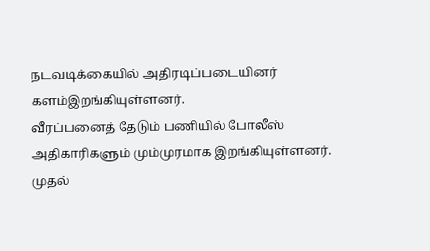நடவடிக்கையில் அதிரடிப்படையினர் களம்இறங்கியுள்ளனர்.
வீரப்பனைத் தேடும் பணியில் போலீஸ் அதிகாரிகளும் மும்முரமாக இறங்கியுள்ளனர். முதல்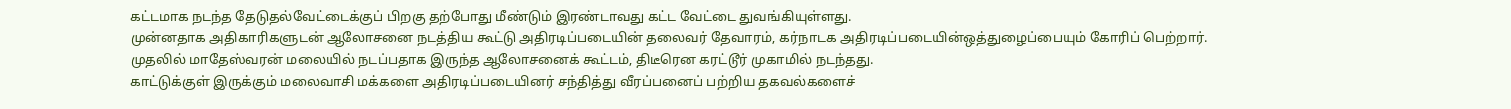கட்டமாக நடந்த தேடுதல்வேட்டைக்குப் பிறகு தற்போது மீண்டும் இரண்டாவது கட்ட வேட்டை துவங்கியுள்ளது.
முன்னதாக அதிகாரிகளுடன் ஆலோசனை நடத்திய கூட்டு அதிரடிப்படையின் தலைவர் தேவாரம், கர்நாடக அதிரடிப்படையின்ஒத்துழைப்பையும் கோரிப் பெற்றார்.
முதலில் மாதேஸ்வரன் மலையில் நடப்பதாக இருந்த ஆலோசனைக் கூட்டம், திடீரென கரட்டூர் முகாமில் நடந்தது.
காட்டுக்குள் இருக்கும் மலைவாசி மக்களை அதிரடிப்படையினர் சந்தித்து வீரப்பனைப் பற்றிய தகவல்களைச்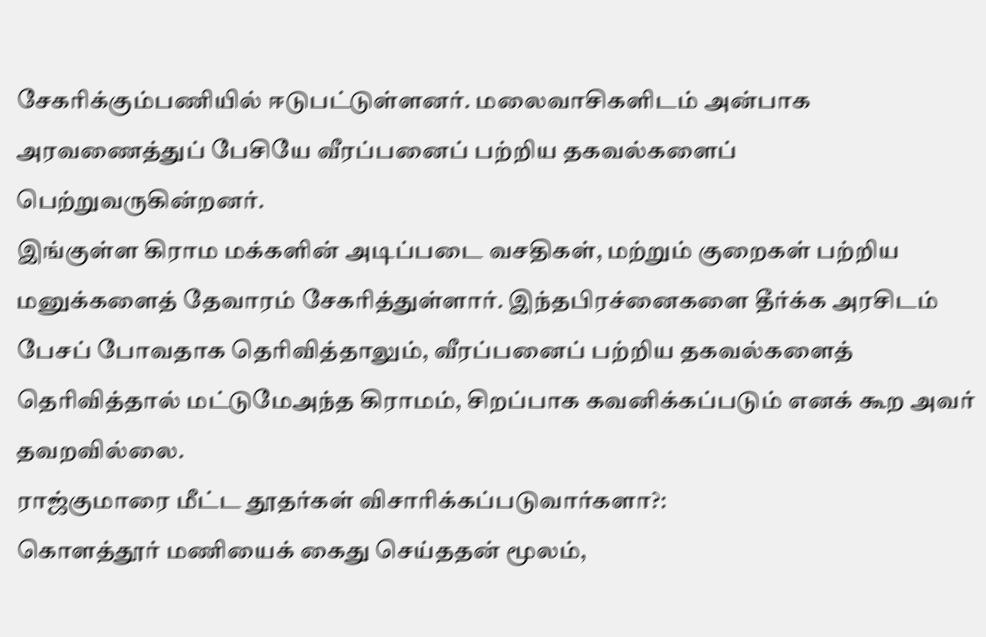சேகரிக்கும்பணியில் ஈடுபட்டுள்ளனர். மலைவாசிகளிடம் அன்பாக அரவணைத்துப் பேசியே வீரப்பனைப் பற்றிய தகவல்களைப் பெற்றுவருகின்றனர்.
இங்குள்ள கிராம மக்களின் அடிப்படை வசதிகள், மற்றும் குறைகள் பற்றிய மனுக்களைத் தேவாரம் சேகரித்துள்ளார். இந்தபிரச்னைகளை தீர்க்க அரசிடம் பேசப் போவதாக தெரிவித்தாலும், வீரப்பனைப் பற்றிய தகவல்களைத் தெரிவித்தால் மட்டுமேஅந்த கிராமம், சிறப்பாக கவனிக்கப்படும் எனக் கூற அவர் தவறவில்லை.
ராஜ்குமாரை மீட்ட தூதர்கள் விசாரிக்கப்படுவார்களா?:
கொளத்தூர் மணியைக் கைது செய்ததன் மூலம்,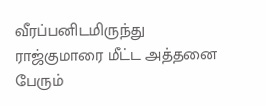வீரப்பனிடமிருந்து ராஜ்குமாரை மீட்ட அத்தனை பேரும்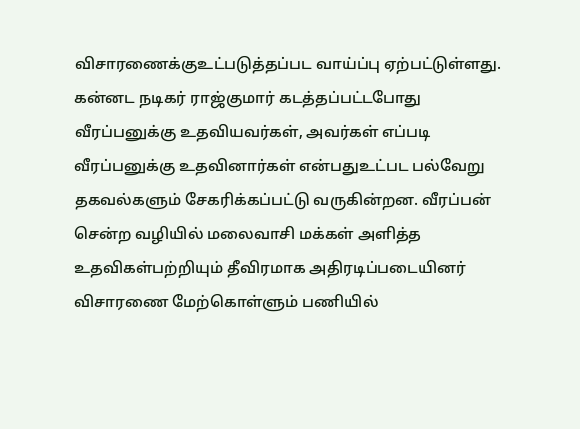விசாரணைக்குஉட்படுத்தப்பட வாய்ப்பு ஏற்பட்டுள்ளது.
கன்னட நடிகர் ராஜ்குமார் கடத்தப்பட்டபோது வீரப்பனுக்கு உதவியவர்கள், அவர்கள் எப்படி வீரப்பனுக்கு உதவினார்கள் என்பதுஉட்பட பல்வேறு தகவல்களும் சேகரிக்கப்பட்டு வருகின்றன. வீரப்பன் சென்ற வழியில் மலைவாசி மக்கள் அளித்த உதவிகள்பற்றியும் தீவிரமாக அதிரடிப்படையினர் விசாரணை மேற்கொள்ளும் பணியில்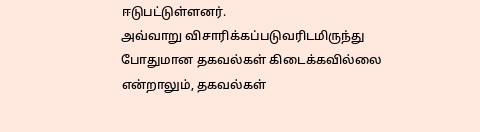ஈடுபட்டுள்ளனர்.
அவ்வாறு விசாரிக்கப்படுவரிடமிருந்து போதுமான தகவல்கள் கிடைக்கவில்லை என்றாலும், தகவல்கள்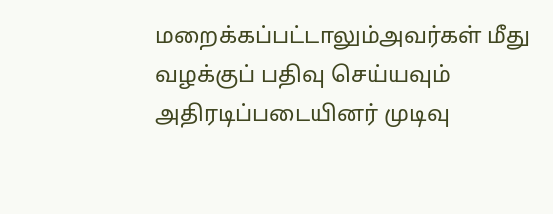மறைக்கப்பட்டாலும்அவர்கள் மீது வழக்குப் பதிவு செய்யவும் அதிரடிப்படையினர் முடிவு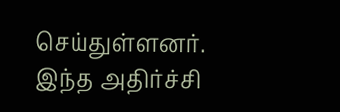செய்துள்ளனர்.
இந்த அதிர்ச்சி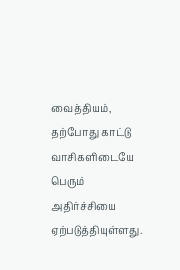வைத்தியம், தற்போது காட்டு வாசிகளிடையே பெரும் அதிர்ச்சியை ஏற்படுத்தியுள்ளது.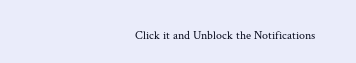Click it and Unblock the Notifications